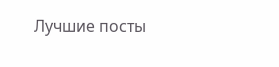Лучшие посты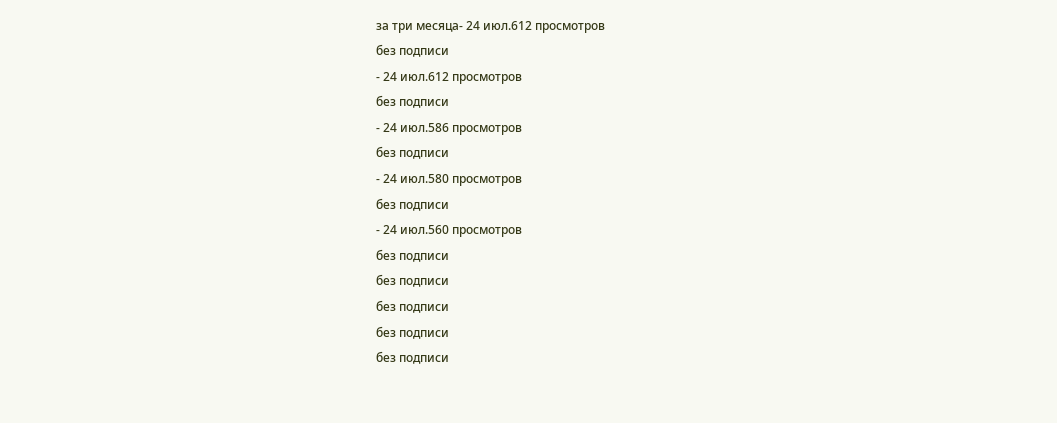за три месяца- 24 июл.612 просмотров
без подписи
- 24 июл.612 просмотров
без подписи
- 24 июл.586 просмотров
без подписи
- 24 июл.580 просмотров
без подписи
- 24 июл.560 просмотров
без подписи
без подписи
без подписи
без подписи
без подписи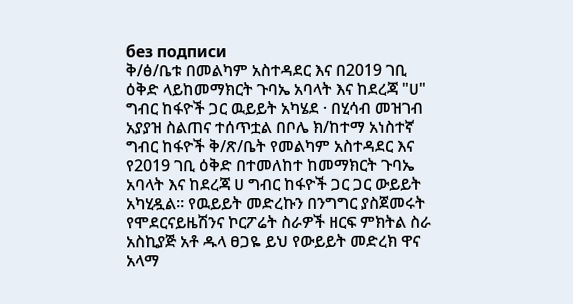без подписи
ቅ/ፅ/ቤቱ በመልካም አስተዳደር እና በ2019 ገቢ ዕቅድ ላይከመማክርት ጉባኤ አባላት እና ከደረጃ "ሀ" ግብር ከፋዮች ጋር ዉይይት አካሄደ · በሂሳብ መዝገብ አያያዝ ስልጠና ተሰጥቷል በቦሌ ክ/ከተማ አነስተኛ ግብር ከፋዮች ቅ/ጽ/ቤት የመልካም አስተዳደር እና የ2019 ገቢ ዕቅድ በተመለከተ ከመማክርት ጉባኤ አባላት እና ከደረጃ ሀ ግብር ከፋዮች ጋር ጋር ውይይት አካሂዷል። የዉይይት መድረኩን በንግግር ያስጀመሩት የሞደርናይዜሽንና ኮርፖሬት ስራዎች ዘርፍ ምክትል ስራ አስኪያጅ አቶ ዱላ ፀጋዬ ይህ የውይይት መድረክ ዋና አላማ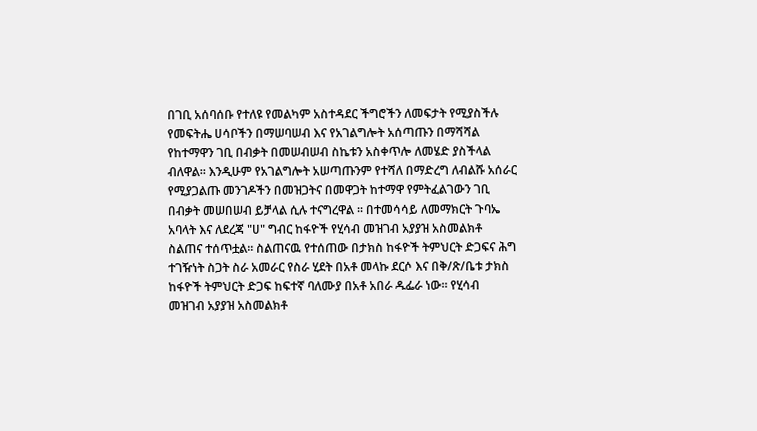በገቢ አሰባሰቡ የተለዩ የመልካም አስተዳደር ችግሮችን ለመፍታት የሚያስችሉ የመፍትሔ ሀሳቦችን በማሠባሠብ እና የአገልግሎት አሰጣጡን በማሻሻል የከተማዋን ገቢ በብቃት በመሠብሠብ ስኬቱን አስቀጥሎ ለመሄድ ያስችላል ብለዋል። እንዲሁም የአገልግሎት አሠጣጡንም የተሻለ በማድረግ ለብልሹ አሰራር የሚያጋልጡ መንገዶችን በመዝጋትና በመዋጋት ከተማዋ የምትፈልገውን ገቢ በብቃት መሠበሠብ ይቻላል ሲሉ ተናግረዋል ፡፡ በተመሳሳይ ለመማክርት ጉባኤ አባላት እና ለደረጃ "ሀ" ግብር ከፋዮች የሂሳብ መዝገብ አያያዝ አስመልክቶ ስልጠና ተሰጥቷል፡፡ ስልጠናዉ የተሰጠው በታክስ ከፋዮች ትምህርት ድጋፍና ሕግ ተገዥነት ስጋት ስራ አመራር የስራ ሂደት በአቶ መላኩ ደርሶ እና በቅ/ጽ/ቤቱ ታክስ ከፋዮች ትምህርት ድጋፍ ከፍተኛ ባለሙያ በአቶ አበራ ዱፌራ ነው። የሂሳብ መዝገብ አያያዝ አስመልክቶ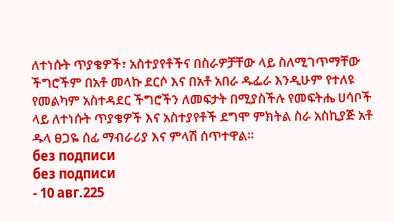ለተነሱት ጥያቄዎች፣ አስተያየቶችና በስራዎቻቸው ላይ ስለሚገጥማቸው ችግሮችም በአቶ መላኩ ደርሶ እና በአቶ አበራ ዱፌራ እንዲሁም የተለዩ የመልካም አስተዳደር ችግሮችን ለመፍታት በሚያስችሉ የመፍትሔ ሀሳቦች ላይ ለተነሱት ጥያቄዎች እና አስተያየቶች ደግሞ ምክትል ስራ አስኪያጅ አቶ ዱላ ፀጋዬ ሰፊ ማብራሪያ እና ምላሽ ሰጥተዋል።
без подписи
без подписи
- 10 авг.225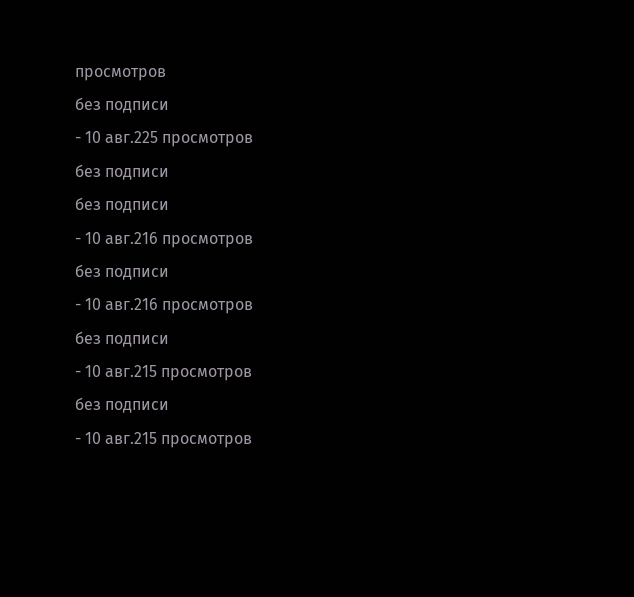просмотров
без подписи
- 10 авг.225 просмотров
без подписи
без подписи
- 10 авг.216 просмотров
без подписи
- 10 авг.216 просмотров
без подписи
- 10 авг.215 просмотров
без подписи
- 10 авг.215 просмотров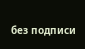без подписи